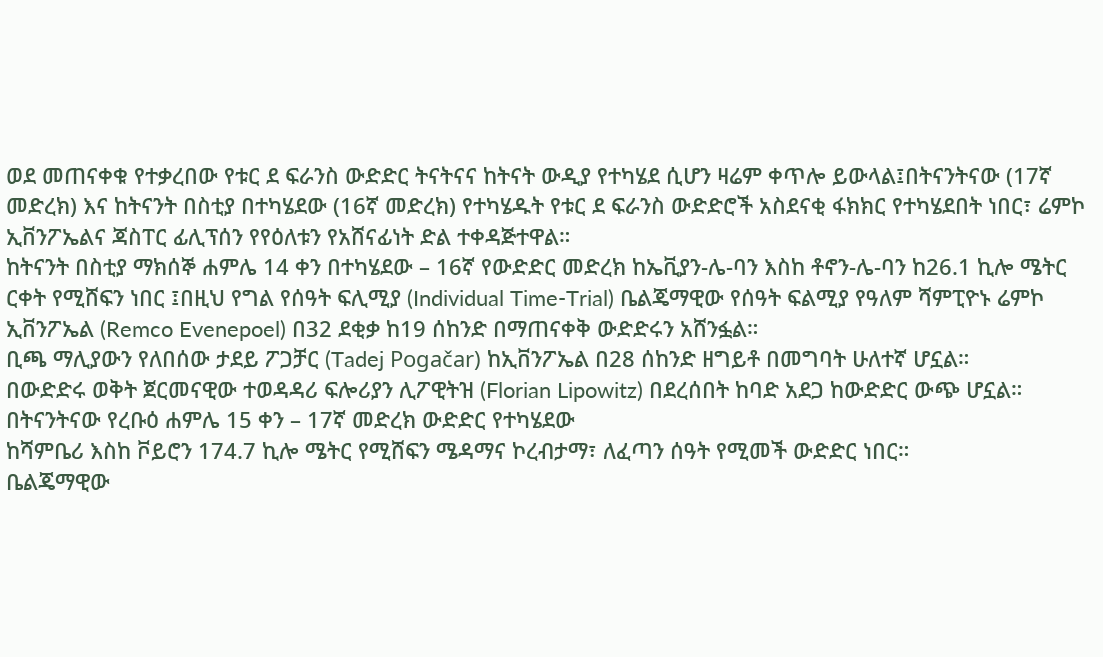ወደ መጠናቀቁ የተቃረበው የቱር ደ ፍራንስ ውድድር ትናትናና ከትናት ውዲያ የተካሄደ ሲሆን ዛሬም ቀጥሎ ይውላል፤በትናንትናው (17ኛ መድረክ) እና ከትናንት በስቲያ በተካሄደው (16ኛ መድረክ) የተካሄዱት የቱር ደ ፍራንስ ውድድሮች አስደናቂ ፋክክር የተካሄደበት ነበር፣ ሬምኮ ኢቨንፖኤልና ጃስፐር ፊሊፕሰን የየዕለቱን የአሸናፊነት ድል ተቀዳጅተዋል።
ከትናንት በስቲያ ማክሰኞ ሐምሌ 14 ቀን በተካሄደው – 16ኛ የውድድር መድረክ ከኤቪያን-ሌ-ባን እስከ ቶኖን-ሌ-ባን ከ26.1 ኪሎ ሜትር ርቀት የሚሸፍን ነበር ፤በዚህ የግል የሰዓት ፍሊሚያ (Individual Time-Trial) ቤልጄማዊው የሰዓት ፍልሚያ የዓለም ሻምፒዮኑ ሬምኮ ኢቨንፖኤል (Remco Evenepoel) በ32 ደቂቃ ከ19 ሰከንድ በማጠናቀቅ ውድድሩን አሸንፏል።
ቢጫ ማሊያውን የለበሰው ታደይ ፖጋቻር (Tadej Pogačar) ከኢቨንፖኤል በ28 ሰከንድ ዘግይቶ በመግባት ሁለተኛ ሆኗል።
በውድድሩ ወቅት ጀርመናዊው ተወዳዳሪ ፍሎሪያን ሊፖዊትዝ (Florian Lipowitz) በደረሰበት ከባድ አደጋ ከውድድር ውጭ ሆኗል።
በትናንትናው የረቡዕ ሐምሌ 15 ቀን – 17ኛ መድረክ ውድድር የተካሄደው
ከሻምቤሪ እስከ ቮይሮን 174.7 ኪሎ ሜትር የሚሸፍን ሜዳማና ኮረብታማ፣ ለፈጣን ሰዓት የሚመች ውድድር ነበር።
ቤልጄማዊው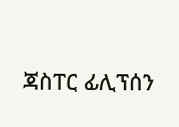ጃስፐር ፊሊፕሰን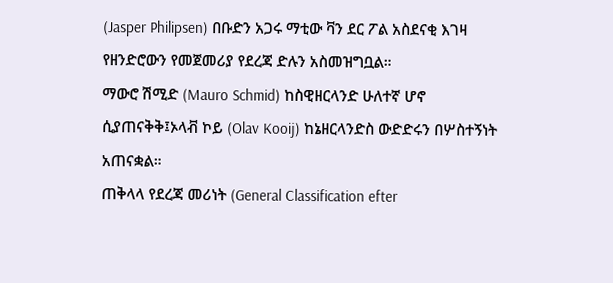(Jasper Philipsen) በቡድን አጋሩ ማቲው ቫን ደር ፖል አስደናቂ እገዛ የዘንድሮውን የመጀመሪያ የደረጃ ድሉን አስመዝግቧል።
ማውሮ ሽሚድ (Mauro Schmid) ከስዊዘርላንድ ሁለተኛ ሆኖ ሲያጠናቅቅ፤ኦላቭ ኮይ (Olav Kooij) ከኔዘርላንድስ ውድድሩን በሦስተኝነት አጠናቋል።
ጠቅላላ የደረጃ መሪነት (General Classification efter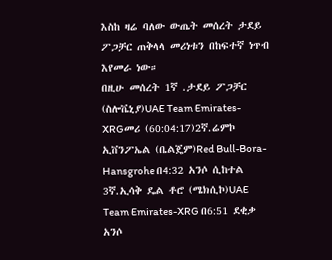እስከ ዛሬ ባለው ውጤት መሰረት ታደይ ፖጋቻር ጠቅላላ መሪነቱን በከፍተኛ ነጥብ እየመራ ነው።
በዚሁ መሰረት 1ኛ .ታደይ ፖጋቻር (ስሎቬኒያ)UAE Team Emirates-XRGመሪ (60:04:17)2ኛ.ሬምኮ ኢቨንፖኤል (ቤልጄም)Red Bull-Bora-Hansgrohe በ4:32 አንሶ ሲከተል 3ኛ.ኢሳቅ ዴል ቶሮ (ሜክሲኮ)UAE Team Emirates-XRG በ6:51 ደቂቃ አንሶ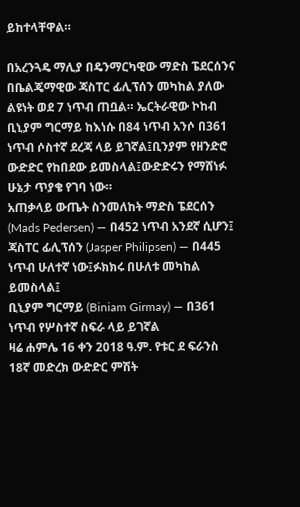ይከተላቸዋል።

በአረንጓዴ ማሊያ በዴንማርካዊው ማድስ ፔደርሰንና በቤልጄማዊው ጃስፐር ፊሊፕሰን መካከል ያለው ልዩነት ወደ 7 ነጥብ ጠቧል። ኤርትራዊው ኮከብ ቢኒያም ግርማይ ከእነሱ በ84 ነጥብ አንሶ በ361 ነጥብ ሶስተኛ ደረጃ ላይ ይገኛል፤ቢንያም የዘንድሮ ውድድር የከበደው ይመስላል፤ውድድሩን የማሸነፉ ሁኔታ ጥያቄ የገባ ነው።
አጠቃላይ ውጤት ስንመለከት ማድስ ፔደርሰን (Mads Pedersen) — በ452 ነጥብ አንደኛ ሲሆን፤
ጃስፐር ፊሊፕሰን (Jasper Philipsen) — በ445 ነጥብ ሁለተኛ ነው፤ፉክክሩ በሁለቱ መካከል ይመስላል፤
ቢኒያም ግርማይ (Biniam Girmay) — በ361 ነጥብ የሦስተኛ ስፍራ ላይ ይገኛል
ዛሬ ሐምሌ 16 ቀን 2018 ዓ.ም. የቱር ደ ፍራንስ 18ኛ መድረክ ውድድር ምሽት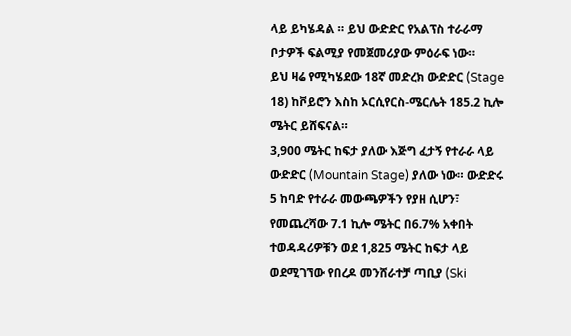ላይ ይካሄዳል ። ይህ ውድድር የአልፕስ ተራራማ ቦታዎች ፍልሚያ የመጀመሪያው ምዕራፍ ነው።
ይህ ዛሬ የሚካሄደው 18ኛ መድረክ ውድድር (Stage 18) ከቮይሮን እስከ ኦርሲየርስ-ሜርሌት 185.2 ኪሎ ሜትር ይሸፍናል።
3,900 ሜትር ከፍታ ያለው እጅግ ፈታኝ የተራራ ላይ ውድድር (Mountain Stage) ያለው ነው። ውድድሩ 5 ከባድ የተራራ መውጫዎችን የያዘ ሲሆን፣ የመጨረሻው 7.1 ኪሎ ሜትር በ6.7% አቀበት ተወዳዳሪዎቹን ወደ 1,825 ሜትር ከፍታ ላይ ወደሚገኘው የበረዶ መንሸራተቻ ጣቢያ (Ski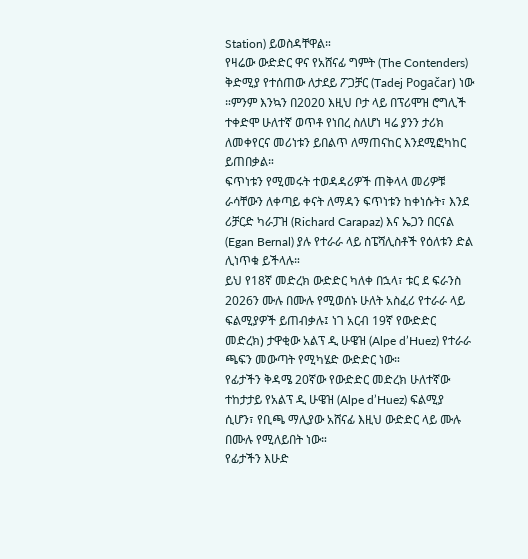Station) ይወስዳቸዋል።
የዛሬው ውድድር ዋና የአሸናፊ ግምት (The Contenders) ቅድሚያ የተሰጠው ለታደይ ፖጋቻር (Tadej Pogačar) ነው ።ምንም እንኳን በ2020 እዚህ ቦታ ላይ በፕሪሞዝ ሮግሊች ተቀድሞ ሁለተኛ ወጥቶ የነበረ ስለሆነ ዛሬ ያንን ታሪክ ለመቀየርና መሪነቱን ይበልጥ ለማጠናከር እንደሚፎካከር ይጠበቃል።
ፍጥነቱን የሚመሩት ተወዳዳሪዎች ጠቅላላ መሪዎቹ ራሳቸውን ለቀጣይ ቀናት ለማዳን ፍጥነቱን ከቀነሱት፣ እንደ ሪቻርድ ካራፓዝ (Richard Carapaz) እና ኤጋን በርናል (Egan Bernal) ያሉ የተራራ ላይ ስፔሻሊስቶች የዕለቱን ድል ሊነጥቁ ይችላሉ።
ይህ የ18ኛ መድረክ ውድድር ካለቀ በኋላ፣ ቱር ደ ፍራንስ 2026ን ሙሉ በሙሉ የሚወሰኑ ሁለት አስፈሪ የተራራ ላይ ፍልሚያዎች ይጠብቃሉ፤ ነገ አርብ 19ኛ የውድድር መድረክ) ታዋቂው አልፕ ዲ ሁዌዝ (Alpe d’Huez) የተራራ ጫፍን መውጣት የሚካሄድ ውድድር ነው።
የፊታችን ቅዳሜ 20ኛው የውድድር መድረክ ሁለተኛው ተከታታይ የአልፕ ዲ ሁዌዝ (Alpe d’Huez) ፍልሚያ ሲሆን፣ የቢጫ ማሊያው አሸናፊ እዚህ ውድድር ላይ ሙሉ በሙሉ የሚለይበት ነው።
የፊታችን እሁድ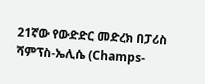21ኛው የውድድር መድረክ በፓሪስ ሻምፕስ-ኤሊሴ (Champs-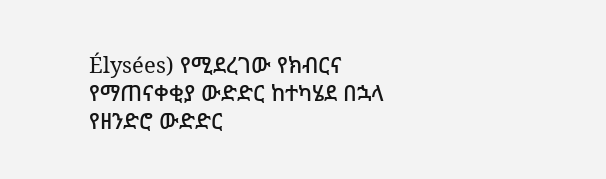Élysées) የሚደረገው የክብርና የማጠናቀቂያ ውድድር ከተካሄደ በኋላ የዘንድሮ ውድድር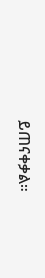ይጠናቀቃል።